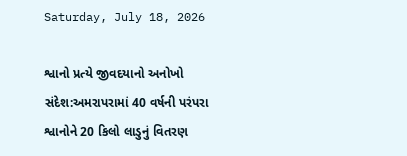Saturday, July 18, 2026

શ્વાનો પ્રત્યે જીવદયાનો અનોખો સંદેશ:અમરાપરામાં 40 વર્ષની પરંપરા શ્વાનોને 20 કિલો લાડુનું વિતરણ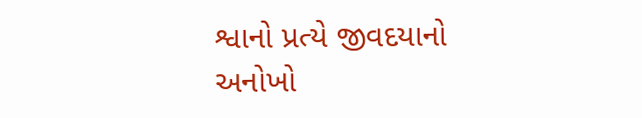શ્વાનો પ્રત્યે જીવદયાનો અનોખો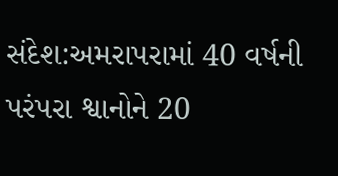સંદેશ:અમરાપરામાં 40 વર્ષની પરંપરા શ્વાનોને 20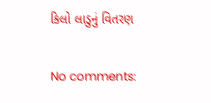કિલો લાડુનું વિતરણ

No comments: